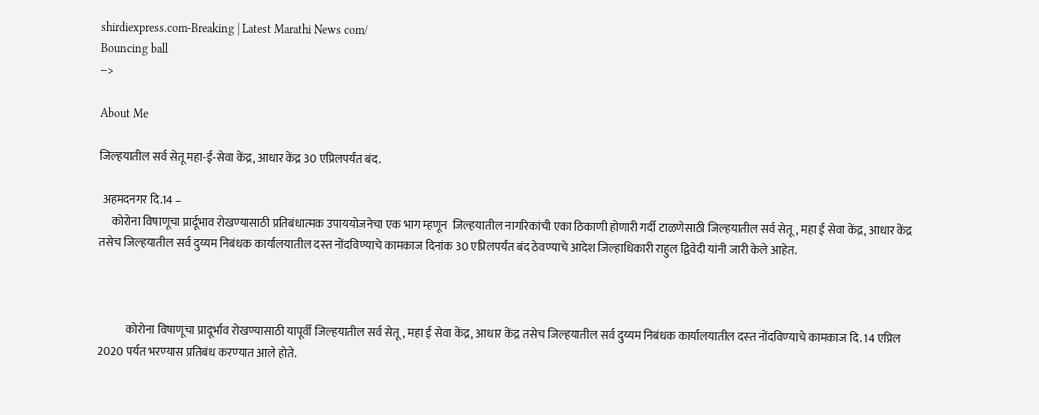shirdiexpress.com-Breaking | Latest Marathi News com/
Bouncing ball
-->

About Me

जिल्‍हयातील सर्व सेतू महा-ई-सेवा केंद्र, आधार केंद्र 30 एप्रिलपर्यंत बंद.

 अहमदनगर दि.14 –
     कोरोना विषाणूचा प्रार्दूभाव रोखण्‍यासाठी प्रतिबंधात्‍मक उपाययोजनेचा एक भाग म्‍हणून  जिल्‍हयातील नागरिकांची एका ठिकाणी होणारी गर्दी टाळणेसाठी जिल्‍हयातील सर्व सेतू, महा ई सेवा केंद्र, आधार केंद्र तसेच जिल्‍हयातील सर्व दुय्यम निबंधक कार्यालयातील दस्‍त नोंदविण्‍याचे कामकाज दिनांक 30 एप्रिलपर्यंत बंद ठेवण्याचे आदेश जिल्हाधिकारी राहुल द्विवेदी यांनी जारी केले आहेत.



            कोरोना विषाणूचा प्रादूर्भाव रोखण्‍यासाठी यापूर्वी जिल्‍हयातील सर्व सेतू, महा ई सेवा केंद्र, आधार केंद्र तसेच जिल्‍हयातील सर्व दुय्यम निबंधक कार्यालयातील दस्‍त नोंदविण्‍याचे कामकाज दि. 14 एप्रिल 2020 पर्यत भरण्‍यास प्रतिबंध करण्‍यात आले होते.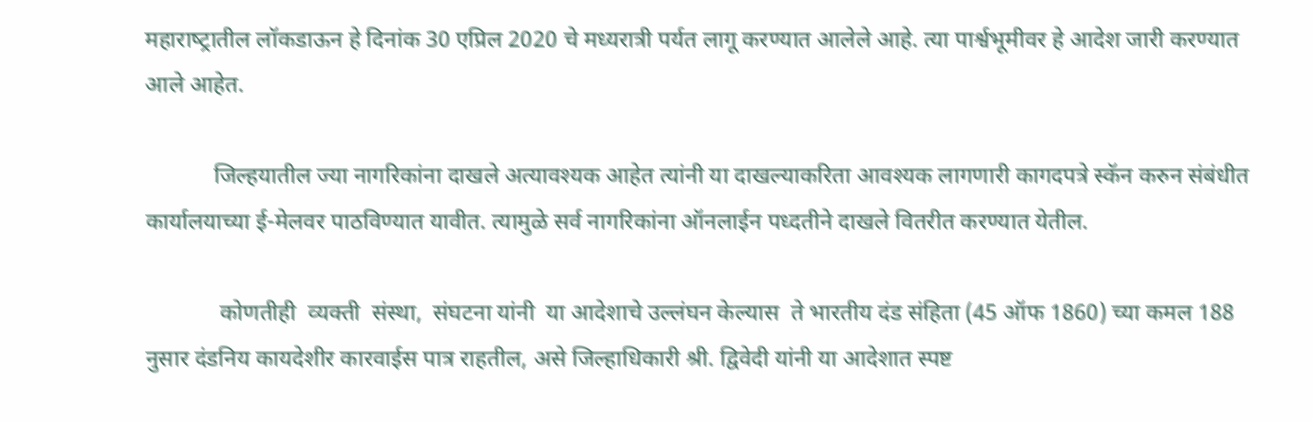महाराष्‍ट्रातील लॉकडाऊन हे दिनांक 30 एप्रिल 2020 चे मध्‍यरात्री पर्यत लागू करण्‍यात आलेले आहे. त्या पार्श्वभूमीवर हे आदेश जारी करण्यात आले आहेत.

            जिल्‍हयातील ज्‍या नागरिकांना दाखले अत्‍यावश्‍यक आहेत त्‍यांनी या दाखल्‍याकरिता आवश्‍यक लागणारी कागदपत्रे स्‍कॅन करुन संबंधीत कार्यालयाच्‍या ई-मेलवर पाठविण्‍यात यावीत. त्‍यामुळे सर्व नागरिकांना ऑनलाईन पध्‍दतीने दाखले वितरीत करण्‍यात येतील.

             कोणतीही  व्‍यक्‍ती  संस्‍था,  संघटना यांनी  या आदेशाचे उल्‍लंघन केल्‍यास  ते भारतीय दंड संहिता (45 ऑफ 1860) च्‍या कमल 188 नुसार दंडनिय कायदेशीर कारवाईस पात्र राहतील, असे जिल्‍हाधिकारी श्री. द्विवेदी यांनी या आदेशात स्पष्ट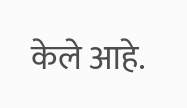केले आहे.